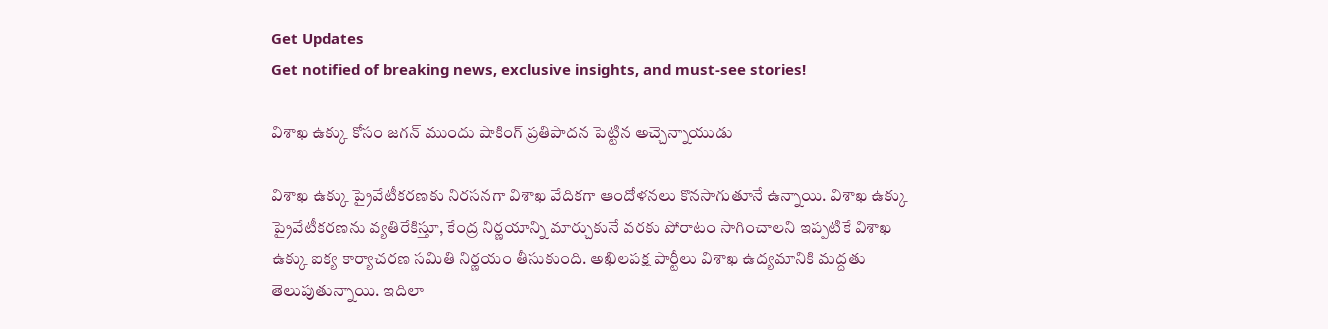Get Updates
Get notified of breaking news, exclusive insights, and must-see stories!

విశాఖ ఉక్కు కోసం జగన్ ముందు షాకింగ్ ప్రతిపాదన పెట్టిన అచ్చెన్నాయుడు

విశాఖ ఉక్కు ప్రైవేటీకరణకు నిరసనగా విశాఖ వేదికగా ఆందోళనలు కొనసాగుతూనే ఉన్నాయి. విశాఖ ఉక్కు ప్రైవేటీకరణను వ్యతిరేకిస్తూ, కేంద్ర నిర్ణయాన్ని మార్చుకునే వరకు పోరాటం సాగించాలని ఇప్పటికే విశాఖ ఉక్కు ఐక్య కార్యాచరణ సమితి నిర్ణయం తీసుకుంది. అఖిలపక్ష పార్టీలు విశాఖ ఉద్యమానికి మద్దతు తెలుపుతున్నాయి. ఇదిలా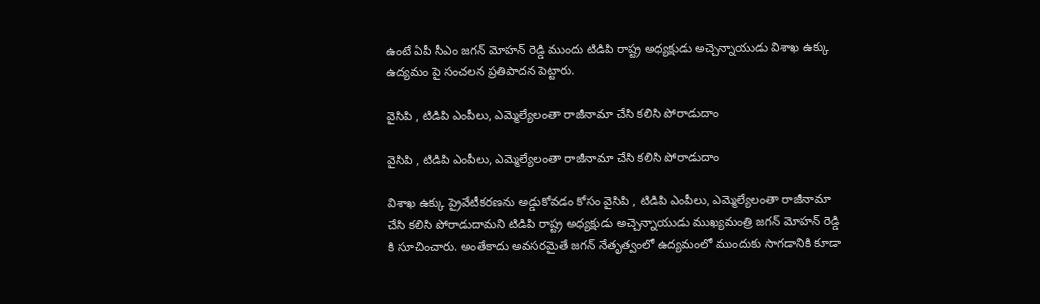ఉంటే ఏపీ సీఎం జగన్ మోహన్ రెడ్డి ముందు టిడిపి రాష్ట్ర అధ్యక్షుడు అచ్చెన్నాయుడు విశాఖ ఉక్కు ఉద్యమం పై సంచలన ప్రతిపాదన పెట్టారు.

వైసిపి , టిడిపి ఎంపీలు, ఎమ్మెల్యేలంతా రాజీనామా చేసి కలిసి పోరాడుదాం

వైసిపి , టిడిపి ఎంపీలు, ఎమ్మెల్యేలంతా రాజీనామా చేసి కలిసి పోరాడుదాం

విశాఖ ఉక్కు ప్రైవేటీకరణను అడ్డుకోవడం కోసం వైసిపి , టిడిపి ఎంపీలు, ఎమ్మెల్యేలంతా రాజీనామా చేసి కలిసి పోరాడుదామని టిడిపి రాష్ట్ర అధ్యక్షుడు అచ్చెన్నాయుడు ముఖ్యమంత్రి జగన్ మోహన్ రెడ్డి కి సూచించారు. అంతేకాదు అవసరమైతే జగన్ నేతృత్వంలో ఉద్యమంలో ముందుకు సాగడానికి కూడా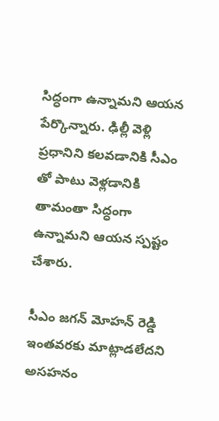సిద్ధంగా ఉన్నామని ఆయన పేర్కొన్నారు. ఢిల్లీ వెళ్లి ప్రధానిని కలవడానికి సీఎం తో పాటు వెళ్లడానికి తామంతా సిద్ధంగా ఉన్నామని ఆయన స్పష్టం చేశారు.

సీఎం జగన్ మోహన్ రెడ్డి ఇంతవరకు మాట్లాడలేదని అసహనం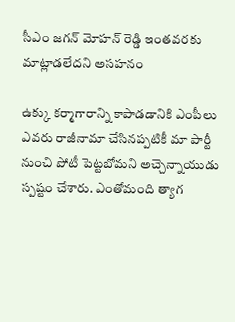సీఎం జగన్ మోహన్ రెడ్డి ఇంతవరకు మాట్లాడలేదని అసహనం

ఉక్కు కర్మాగారాన్ని కాపాడడానికి ఎంపీలు ఎవరు రాజీనామా చేసినప్పటికీ మా పార్టీ నుంచి పోటీ పెట్టబోమని అచ్చెన్నాయుడు స్పష్టం చేశారు. ఎంతోమంది త్యాగ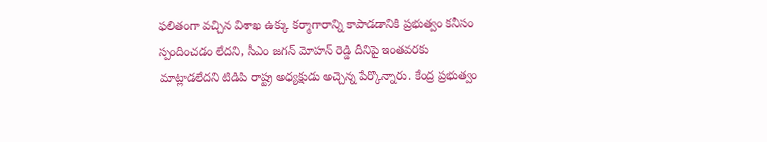ఫలితంగా వచ్చిన విశాఖ ఉక్కు కర్మాగారాన్ని కాపాడడానికి ప్రభుత్వం కనీసం స్పందించడం లేదని, సీఎం జగన్ మోహన్ రెడ్డి దీనిపై ఇంతవరకు మాట్లాడలేదని టిడిపి రాష్ట్ర అధ్యక్షుడు అచ్చెన్న పేర్కొన్నారు. కేంద్ర ప్రభుత్వం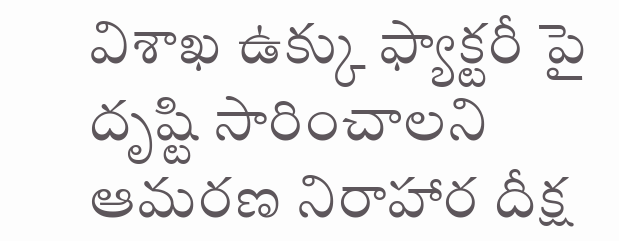విశాఖ ఉక్కు ఫ్యాక్టరీ పై దృష్టి సారించాలని ఆమరణ నిరాహార దీక్ష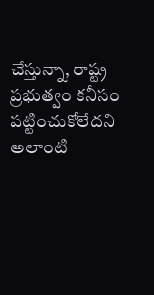చేస్తున్నా, రాష్ట్ర ప్రభుత్వం కనీసం పట్టించుకోలేదని అలాంటి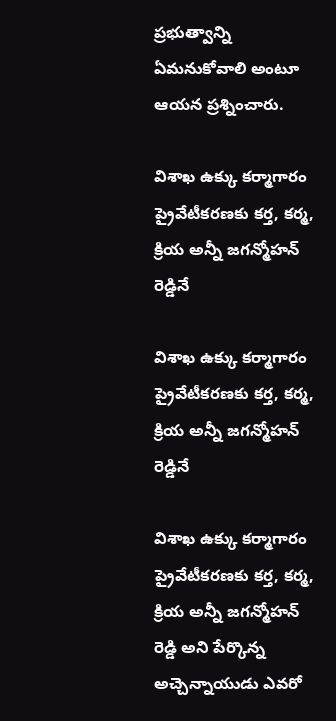ప్రభుత్వాన్ని ఏమనుకోవాలి అంటూ ఆయన ప్రశ్నించారు.

విశాఖ ఉక్కు కర్మాగారం ప్రైవేటీకరణకు కర్త, కర్మ, క్రియ అన్నీ జగన్మోహన్ రెడ్డినే

విశాఖ ఉక్కు కర్మాగారం ప్రైవేటీకరణకు కర్త, కర్మ, క్రియ అన్నీ జగన్మోహన్ రెడ్డినే

విశాఖ ఉక్కు కర్మాగారం ప్రైవేటీకరణకు కర్త, కర్మ, క్రియ అన్నీ జగన్మోహన్ రెడ్డి అని పేర్కొన్న అచ్చెన్నాయుడు ఎవరో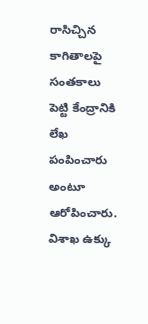రాసిచ్చిన కాగితాలపై సంతకాలు పెట్టి కేంద్రానికి లేఖ పంపించారు అంటూ ఆరోపించారు. విశాఖ ఉక్కు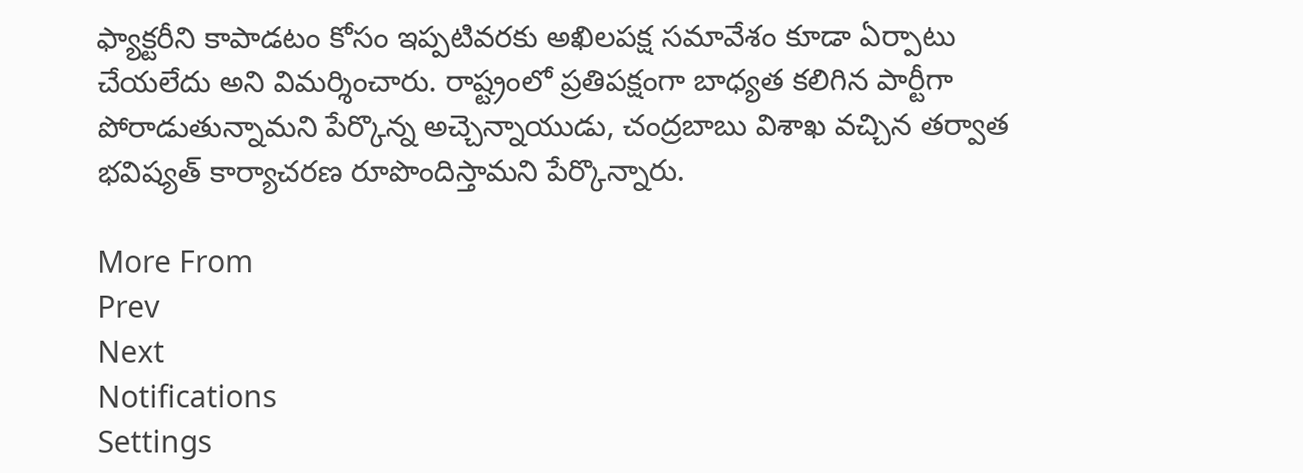ఫ్యాక్టరీని కాపాడటం కోసం ఇప్పటివరకు అఖిలపక్ష సమావేశం కూడా ఏర్పాటు చేయలేదు అని విమర్శించారు. రాష్ట్రంలో ప్రతిపక్షంగా బాధ్యత కలిగిన పార్టీగా పోరాడుతున్నామని పేర్కొన్న అచ్చెన్నాయుడు, చంద్రబాబు విశాఖ వచ్చిన తర్వాత భవిష్యత్ కార్యాచరణ రూపొందిస్తామని పేర్కొన్నారు.

More From
Prev
Next
Notifications
Settings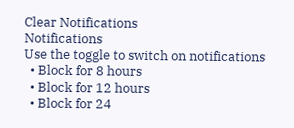Clear Notifications
Notifications
Use the toggle to switch on notifications
  • Block for 8 hours
  • Block for 12 hours
  • Block for 24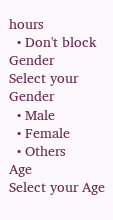hours
  • Don't block
Gender
Select your Gender
  • Male
  • Female
  • Others
Age
Select your Age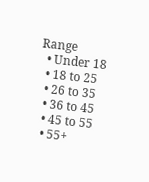Range
  • Under 18
  • 18 to 25
  • 26 to 35
  • 36 to 45
  • 45 to 55
  • 55+